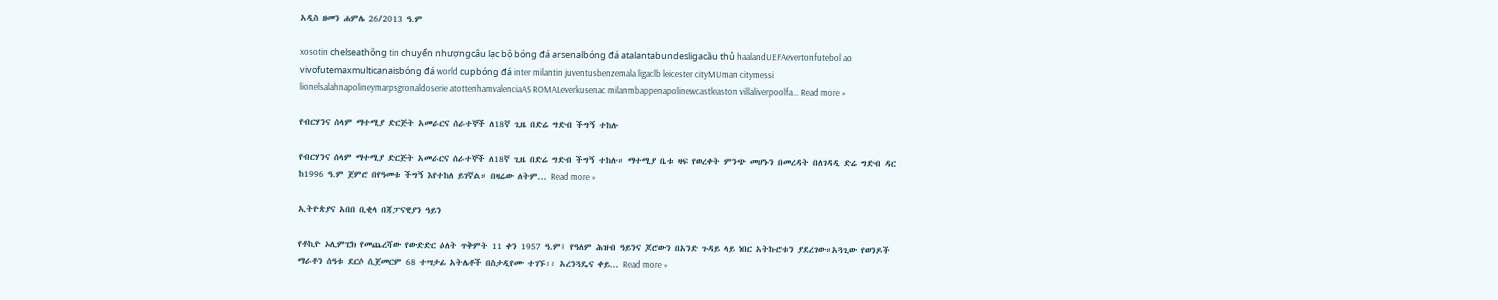አዲስ ዘመን ሐምሌ 26/2013 ዓ.ም

xosotin chelseathông tin chuyển nhượngcâu lạc bộ bóng đá arsenalbóng đá atalantabundesligacầu thủ haalandUEFAevertonfutebol ao vivofutemaxmulticanaisbóng đá world cupbóng đá inter milantin juventusbenzemala ligaclb leicester cityMUman citymessi lionelsalahnapolineymarpsgronaldoserie atottenhamvalenciaAS ROMALeverkusenac milanmbappenapolinewcastleaston villaliverpoolfa... Read more »

የብርሃንና ሰላም ማተሚያ ድርጅት አመራርና ሰራተኞች ለ18ኛ ጊዜ በድሬ ግድብ ችግኝ ተከሉ

የብርሃንና ሰላም ማተሚያ ድርጅት አመራርና ሰራተኞች ለ18ኛ ጊዜ በድሬ ግድብ ችግኝ ተከሉ። ማተሚያ ቤቱ ዛፍ የወረቀት ምንጭ መሆኑን በመረዳት በለገዳዲ ድሬ ግድብ ዳር ከ1996 ዓ.ም ጀምሮ በየዓመቱ ችግኝ እየተከለ ይገኛል። በዛሬው ለትም... Read more »

ኢትዮጵያና አበበ ቢቂላ በጃፓናዊያን ዓይን

የቶኪዮ ኦሊምፒክ የመጨረሻው የውድድር ዕለት ጥቅምት 11 ቀን 1957 ዓ.ም፤ የዓለም ሕዝብ ዓይንና ጆሮውን በአንድ ጉዳይ ላይ ነበር አትኩሮቱን ያደረገው።አጓጊው የወንዶች ማራቶን ሰዓቱ ደርሶ ሲጀመርም 68 ተሣታፊ አትሌቶች በስታዲየሙ ተገኙ፡፡ አረንጓዴና ቀይ... Read more »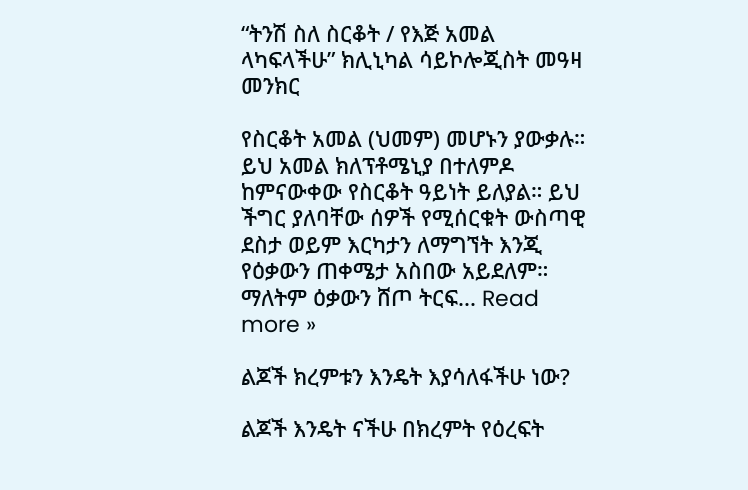“ትንሽ ስለ ስርቆት / የእጅ አመል ላካፍላችሁ” ክሊኒካል ሳይኮሎጂስት መዓዛ መንክር

የስርቆት አመል (ህመም) መሆኑን ያውቃሉ። ይህ አመል ክለፕቶሜኒያ በተለምዶ ከምናውቀው የስርቆት ዓይነት ይለያል። ይህ ችግር ያለባቸው ሰዎች የሚሰርቁት ውስጣዊ ደስታ ወይም እርካታን ለማግኘት እንጂ የዕቃውን ጠቀሜታ አስበው አይደለም። ማለትም ዕቃውን ሸጦ ትርፍ... Read more »

ልጆች ክረምቱን እንዴት እያሳለፋችሁ ነው?

ልጆች እንዴት ናችሁ በክረምት የዕረፍት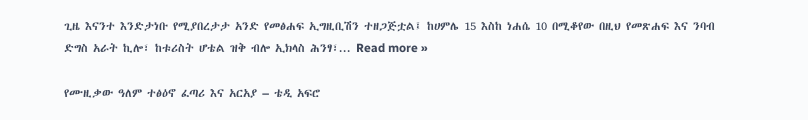ጊዜ እናንተ እንድታነቡ የሚያበረታታ አንድ የመፅሐፍ ኢግዚቢሽን ተዘጋጅቷል፤ ከሀምሌ 15 እስከ ነሐሴ 10 በሚቆየው በዚህ የመጽሐፍ እና ንባብ ድግስ አራት ኪሎ፣ ከቱሪስት ሆቴል ዝቅ ብሎ ኢክላስ ሕንፃ፣... Read more »

የሙዚቃው ዓለም ተፅዕኖ ፈጣሪ እና አርአያ – ቴዲ አፍሮ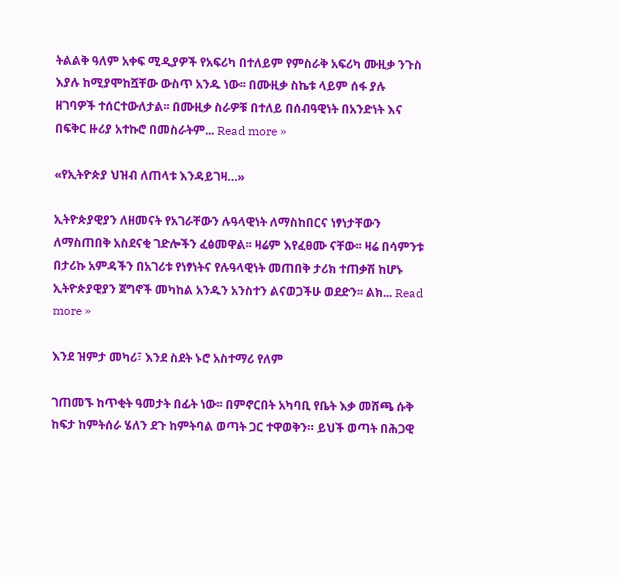ትልልቅ ዓለም አቀፍ ሚዲያዎች የአፍሪካ በተለይም የምስራቅ አፍሪካ ሙዚቃ ንጉስ እያሉ ከሚያሞከሿቸው ውስጥ አንዱ ነው፡፡ በሙዚቃ ስኬቱ ላይም ሰፋ ያሉ ዘገባዎች ተሰርተውለታል፡፡ በሙዚቃ ስራዎቹ በተለይ በሰብዓዊነት በአንድነት እና በፍቅር ዙሪያ አተኩሮ በመስራትም... Read more »

«የኢትዮጵያ ህዝብ ለጠላቱ እንዳይገዛ…»

ኢትዮጵያዊያን ለዘመናት የአገራቸውን ሉዓላዊነት ለማስከበርና ነፃነታቸውን ለማስጠበቅ አስደናቂ ገድሎችን ፈፅመዋል፡፡ ዛሬም እየፈፀሙ ናቸው፡፡ ዛሬ በሳምንቱ በታሪኩ አምዳችን በአገሪቱ የነፃነትና የሉዓላዊነት መጠበቅ ታሪክ ተጠቃሽ ከሆኑ ኢትዮጵያዊያን ጀግኖች መካከል አንዱን አንስተን ልናወጋችሁ ወደድን፡፡ ልክ... Read more »

እንደ ዝምታ መካሪ፣ እንደ ስደት ኑሮ አስተማሪ የለም

ገጠመኙ ከጥቂት ዓመታት በፊት ነው፡፡ በምኖርበት አካባቢ የቤት እቃ መሸጫ ሱቅ ከፍታ ከምትሰራ ሄለን ደጉ ከምትባል ወጣት ጋር ተዋወቅን። ይህች ወጣት በሕጋዊ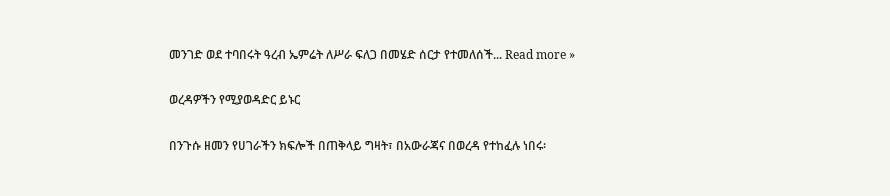መንገድ ወደ ተባበሩት ዓረብ ኤምሬት ለሥራ ፍለጋ በመሄድ ሰርታ የተመለሰች... Read more »

ወረዳዎችን የሚያወዳድር ይኑር

በንጉሱ ዘመን የሀገራችን ክፍሎች በጠቅላይ ግዛት፣ በአውራጃና በወረዳ የተከፈሉ ነበሩ፡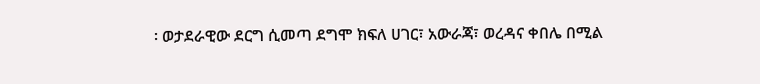፡ ወታደራዊው ደርግ ሲመጣ ደግሞ ክፍለ ሀገር፣ አውራጃ፣ ወረዳና ቀበሌ በሚል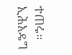ተጠሩ። ኢሕአዴግ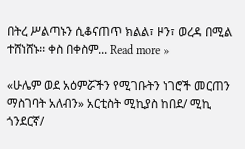በትረ ሥልጣኑን ሲቆናጠጥ ክልል፣ ዞን፣ ወረዳ በሚል ተሸነሸኑ፡፡ ቀስ በቀስም... Read more »

«ሁሌም ወደ አዕምሯችን የሚገቡትን ነገሮች መርጠን ማስገባት አለብን» አርቲስት ሚኪያስ ከበደ/ ሚኪ ጎንደርኛ/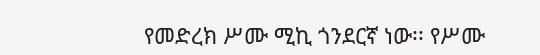የመድረክ ሥሙ ሚኪ ጎንደርኛ ነው፡፡ የሥሙ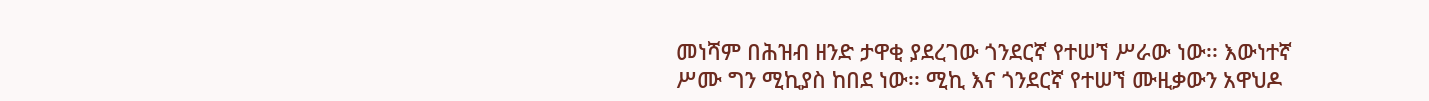መነሻም በሕዝብ ዘንድ ታዋቂ ያደረገው ጎንደርኛ የተሠኘ ሥራው ነው፡፡ እውነተኛ ሥሙ ግን ሚኪያስ ከበደ ነው፡፡ ሚኪ እና ጎንደርኛ የተሠኘ ሙዚቃውን አዋህዶ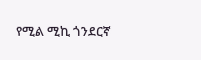የሚል ሚኪ ጎንደርኛ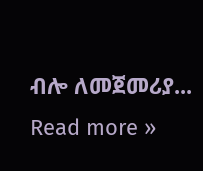ብሎ ለመጀመሪያ... Read more »